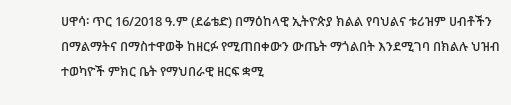ሀዋሳ፡ ጥር 16/2018 ዓ.ም (ደሬቴድ) በማዕከላዊ ኢትዮጵያ ክልል የባህልና ቱሪዝም ሀብቶችን በማልማትና በማስተዋወቅ ከዘርፉ የሚጠበቀውን ውጤት ማጎልበት እንደሚገባ በክልሉ ህዝብ ተወካዮች ምክር ቤት የማህበራዊ ዘርፍ ቋሚ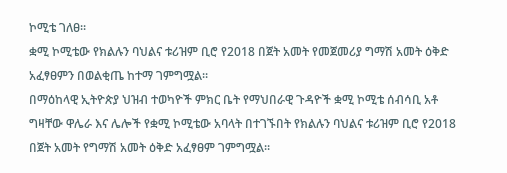ኮሚቴ ገለፀ፡፡
ቋሚ ኮሚቴው የክልሉን ባህልና ቱሪዝም ቢሮ የ2018 በጀት አመት የመጀመሪያ ግማሽ አመት ዕቅድ አፈፃፀምን በወልቂጤ ከተማ ገምግሟል።
በማዕከላዊ ኢትዮጵያ ህዝብ ተወካዮች ምክር ቤት የማህበራዊ ጉዳዮች ቋሚ ኮሚቴ ሰብሳቢ አቶ ግዛቸው ዋሌራ እና ሌሎች የቋሚ ኮሚቴው አባላት በተገኙበት የክልሉን ባህልና ቱሪዝም ቢሮ የ2018 በጀት አመት የግማሽ አመት ዕቅድ አፈፃፀም ገምግሟል።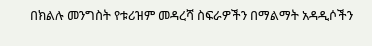በክልሉ መንግስት የቱሪዝም መዳረሻ ስፍራዎችን በማልማት አዳዲሶችን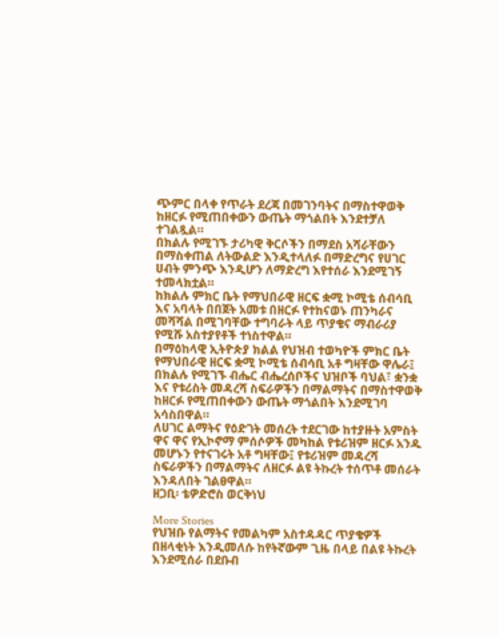ጭምር በላቀ የጥራት ደረጃ በመገንባትና በማስተዋወቅ ከዘርፉ የሚጠበቀውን ውጤት ማጎልበት እንደተቻለ ተገልጿል።
በክልሉ የሚገኙ ታሪካዊ ቅርሶችን በማደስ አሻራቸውን በማስቀጠል ለትውልድ እንዲተላለፉ በማድረግና የሀገር ሀብት ምንጭ እንዲሆን ለማድረግ እየተሰራ እንደሚገኝ ተመላክቷል።
ከክልሉ ምክር ቤት የማህበራዊ ዘርፍ ቋሚ ኮሚቴ ሰብሳቢ እና አባላት በበጀት አመቱ በዘርፉ የተከናወኑ ጠንካራና መሻሻል በሚገባቸው ተግባራት ላይ ጥያቄና ማብራሪያ የሚሹ አስተያየቶች ተነስተዋል።
በማዕከላዊ ኢትዮጵያ ክልል የህዝብ ተወካዮች ምክር ቤት የማህበራዊ ዘርፍ ቋሚ ኮሚቴ ሰብሳቢ አቶ ግዛቸው ዋሌራ፤ በክልሉ የሚገኙ ብሔር ብሔረሰቦችና ህዝቦች ባህል፣ ቋንቋ እና የቱሪስት መዳረሻ ስፍራዎችን በማልማትና በማስተዋወቅ ከዘርፉ የሚጠበቀውን ውጤት ማጎልበት እንደሚገባ አሳስበዋል።
ለሀገር ልማትና የዕድገት መሰረት ተደርገው ከተያዙት አምስት ዋና ዋና የኢኮኖማ ምሰሶዎች መካከል የቱሪዝም ዘርፉ አንዱ መሆኑን የተናገሩት አቶ ግዛቸው፤ የቱሪዝም መዳረሻ ስፍራዎችን በማልማትና ለዘርፉ ልዩ ትኩረት ተሰጥቶ መሰራት እንዳለበት ገልፀዋል።
ዘጋቢ፡ ቴዎድሮስ ወርቅነህ

More Stories
የህዝቡ የልማትና የመልካም አስተዳዳር ጥያቄዎች በዘላቂነት እንዲመለሱ ከየትኛውም ጊዜ በላይ በልዩ ትኩረት እንደሚሰራ በደቡብ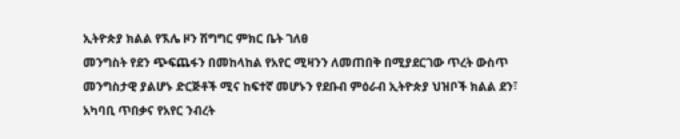ኢትዮጵያ ክልል የኧሌ ዞን ሽግግር ምክር ቤት ገለፀ
መንግስት የደን ጭፍጨፋን በመከላከል የአየር ሚዛንን ለመጠበቅ በሚያደርገው ጥረት ውስጥ መንግስታዊ ያልሆኑ ድርጅቶች ሚና ከፍተኛ መሆኑን የደቡብ ምዕራብ ኢትዮጵያ ህዝቦች ክልል ደን፣ አካባቢ ጥበቃና የአየር ንብረት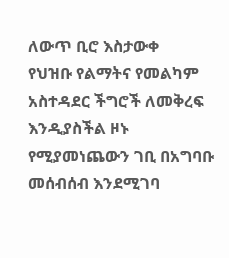ለውጥ ቢሮ እስታውቀ
የህዝቡ የልማትና የመልካም አስተዳደር ችግሮች ለመቅረፍ እንዲያስችል ዞኑ የሚያመነጨውን ገቢ በአግባቡ መሰብሰብ እንደሚገባ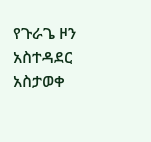የጉራጌ ዞን አስተዳደር አስታወቀ